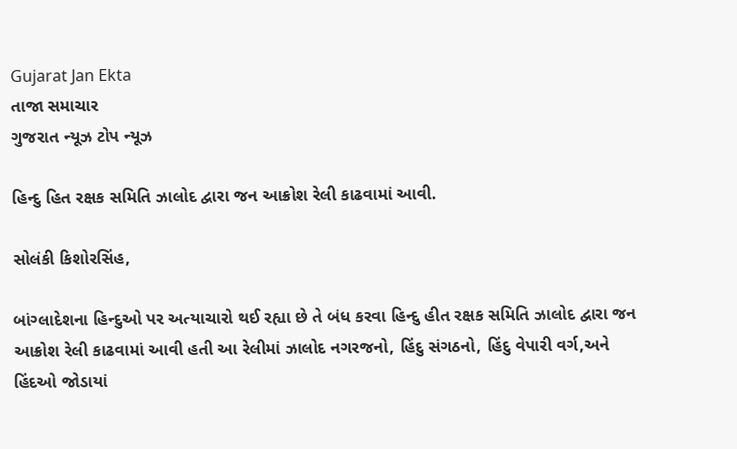Gujarat Jan Ekta
તાજા સમાચાર
ગુજરાત ન્યૂઝ ટોપ ન્યૂઝ

હિન્દુ હિત રક્ષક સમિતિ ઝાલોદ દ્વારા જન આક્રોશ રેલી કાઢવામાં આવી.

સોલંકી કિશોરસિંહ,

બાંગ્લાદેશના હિન્દુઓ પર અત્યાચારો થઈ રહ્યા છે તે બંધ કરવા હિન્દુ હીત રક્ષક સમિતિ ઝાલોદ દ્વારા જન આક્રોશ રેલી કાઢવામાં આવી હતી આ રેલીમાં ઝાલોદ નગરજનો, હિંદુ સંગઠનો, હિંદુ વેપારી વર્ગ,અને હિંદઓ જોડાયાં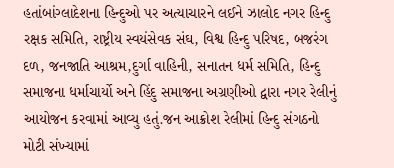હતાંબાંગ્લાદેશના હિન્દુઓ પર અત્યાચારને લઈને ઝાલોદ નગર હિન્દુ રક્ષક સમિતિ, રાષ્ટ્રીય સ્વયંસેવક સંઘ, વિશ્વ હિન્દુ પરિષદ, બજરંગ દળ, જનજાતિ આશ્રમ,દુર્ગા વાહિની, સનાતન ધર્મ સમિતિ, હિન્દુ સમાજના ધર્માચાર્યો અને હિંદુ સમાજના અગ્રણીઓ દ્વારા નગર રેલીનું આયોજન કરવામાં આવ્યુ હતું.જન આક્રોશ રેલીમાં હિન્દુ સંગઠનો મોટી સંખ્યામાં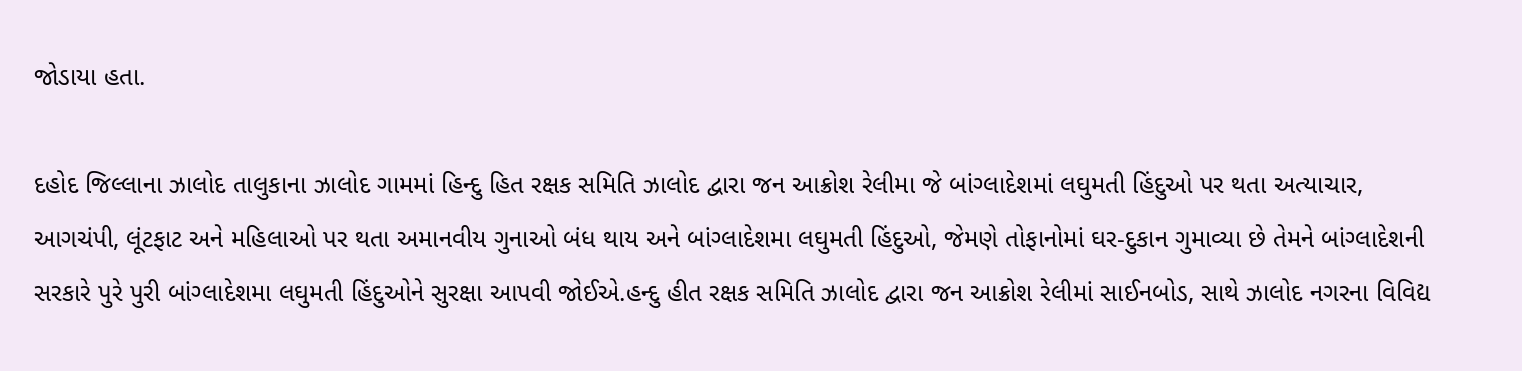જોડાયા હતા.

દહોદ જિલ્લાના ઝાલોદ તાલુકાના ઝાલોદ ગામમાં હિન્દુ હિત રક્ષક સમિતિ ઝાલોદ દ્વારા જન આક્રોશ રેલીમા જે બાંગ્લાદેશમાં લઘુમતી હિંદુઓ પર થતા અત્યાચાર, આગચંપી, લૂંટફાટ અને મહિલાઓ પર થતા અમાનવીય ગુનાઓ બંધ થાય અને બાંગ્લાદેશમા લઘુમતી હિંદુઓ, જેમણે તોફાનોમાં ઘર-દુકાન ગુમાવ્યા છે તેમને બાંગ્લાદેશની સરકારે પુરે પુરી બાંગ્લાદેશમા લઘુમતી હિંદુઓને સુરક્ષા આપવી જોઈએ.હન્દુ હીત રક્ષક સમિતિ ઝાલોદ દ્વારા જન આક્રોશ રેલીમાં સાઈનબોડ, સાથે ઝાલોદ નગરના વિવિદ્ય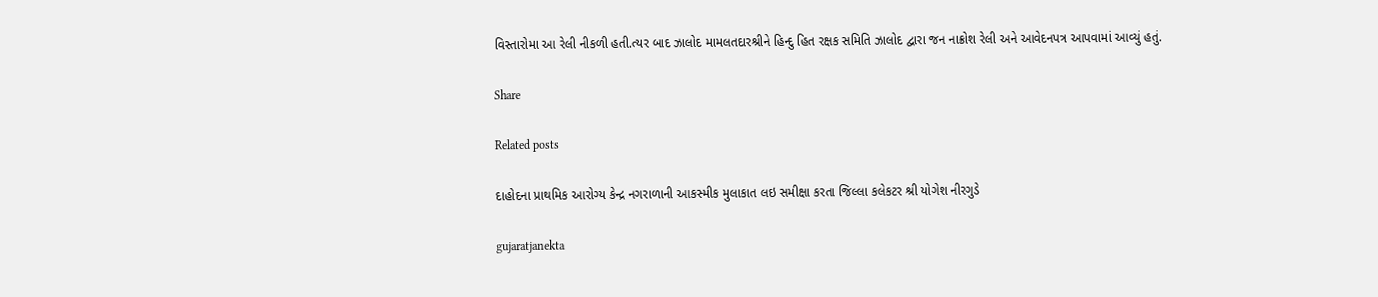વિસ્તારોમા આ રેલી નીકળી હતી.ત્યર બાદ ઝાલોદ મામલતદારશ્રીને હિન્દુ હિત રક્ષક સમિતિ ઝાલોદ દ્વારા જન નાક્રોશ રેલી અને આવેદનપત્ર આપવામાં આવ્યું હતું.

Share

Related posts

દાહોદના પ્રાથમિક આરોગ્ય કેન્દ્ર નગરાળાની આકસ્મીક મુલાકાત લઇ સમીક્ષા કરતા જિલ્લા કલેકટર શ્રી યોગેશ નીરગુડે

gujaratjanekta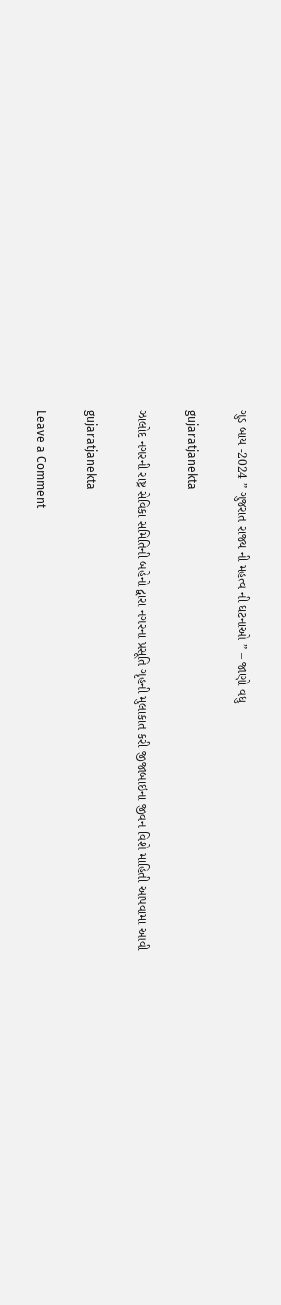ગુડ બાય -2024 ” ગુજરાત રાજ્ય ની મહત્વ ની ઘટનાઓ ” – જાણો વધુ

gujaratjanekta

ઝાલોદ નગરની રાષ્ટ્ર સેવિકા સમિતિની બહેનો દ્વારા નગરના પ્રસૂતિ ગૃહની મુલાકાત કરી જીજાબાઇના જીવન વિશે માહિતી આપવામા આવી

gujaratjanekta

Leave a Comment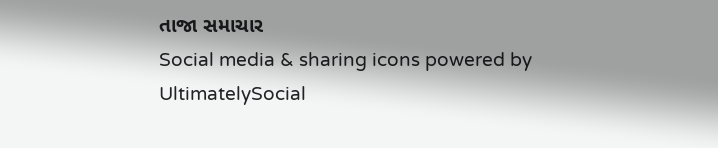તાજા સમાચાર
Social media & sharing icons powered by UltimatelySocial